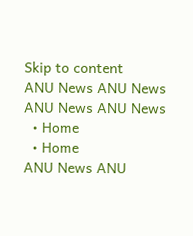Skip to content
ANU News ANU News
ANU News ANU News
  • Home
  • Home
ANU News ANU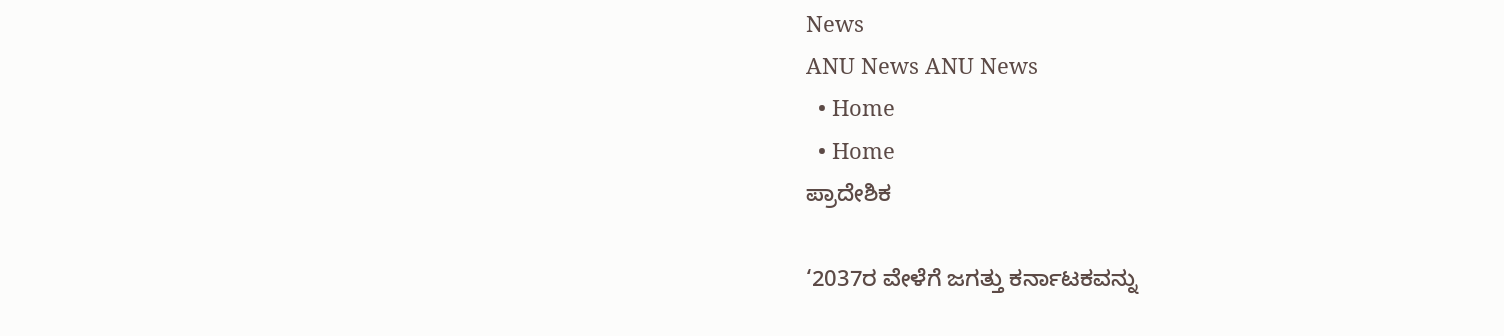News
ANU News ANU News
  • Home
  • Home
ಪ್ರಾದೇಶಿಕ

‘2037ರ ವೇಳೆಗೆ ಜಗತ್ತು ಕರ್ನಾಟಕವನ್ನು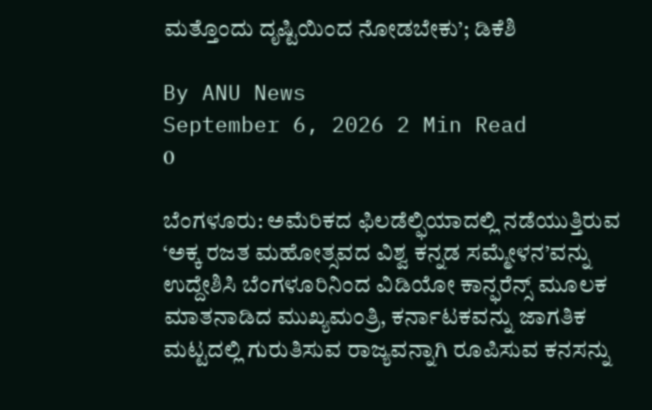ಮತ್ತೊಂದು ದೃಷ್ಟಿಯಿಂದ ನೋಡಬೇಕು’; ಡಿಕೆಶಿ

By ANU News
September 6, 2026 2 Min Read
0

ಬೆಂಗಳೂರು: ಅಮೆರಿಕದ ಫಿಲಡೆಲ್ಫಿಯಾದಲ್ಲಿ ನಡೆಯುತ್ತಿರುವ ‘ಅಕ್ಕ ರಜತ ಮಹೋತ್ಸವದ ವಿಶ್ವ ಕನ್ನಡ ಸಮ್ಮೇಳನ’ವನ್ನು ಉದ್ದೇಶಿಸಿ ಬೆಂಗಳೂರಿನಿಂದ ವಿಡಿಯೋ ಕಾನ್ಫರೆನ್ಸ್ ಮೂಲಕ ಮಾತನಾಡಿದ ಮುಖ್ಯಮಂತ್ರಿ, ಕರ್ನಾಟಕವನ್ನು ಜಾಗತಿಕ ಮಟ್ಟದಲ್ಲಿ ಗುರುತಿಸುವ ರಾಜ್ಯವನ್ನಾಗಿ ರೂಪಿಸುವ ಕನಸನ್ನು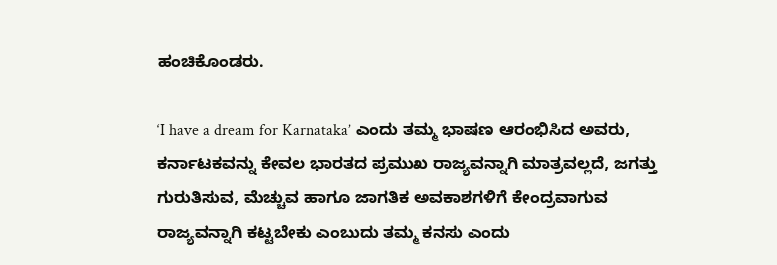ಹಂಚಿಕೊಂಡರು.

‘I have a dream for Karnataka’ ಎಂದು ತಮ್ಮ ಭಾಷಣ ಆರಂಭಿಸಿದ ಅವರು, ಕರ್ನಾಟಕವನ್ನು ಕೇವಲ ಭಾರತದ ಪ್ರಮುಖ ರಾಜ್ಯವನ್ನಾಗಿ ಮಾತ್ರವಲ್ಲದೆ, ಜಗತ್ತು ಗುರುತಿಸುವ, ಮೆಚ್ಚುವ ಹಾಗೂ ಜಾಗತಿಕ ಅವಕಾಶಗಳಿಗೆ ಕೇಂದ್ರವಾಗುವ ರಾಜ್ಯವನ್ನಾಗಿ ಕಟ್ಟಬೇಕು ಎಂಬುದು ತಮ್ಮ ಕನಸು ಎಂದು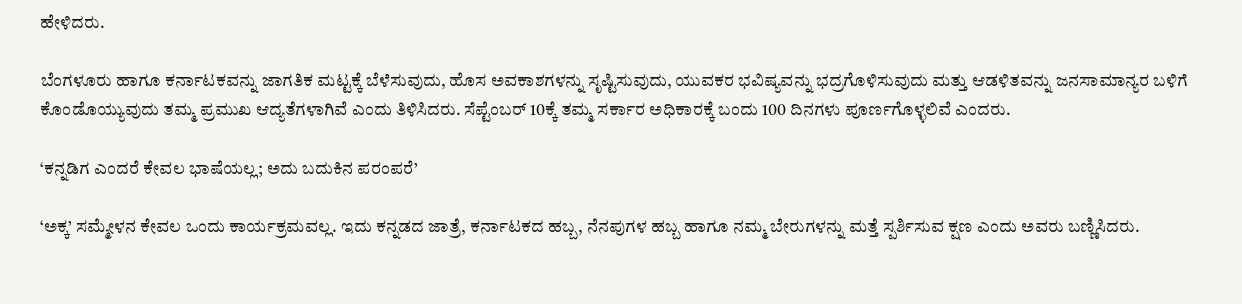ಹೇಳಿದರು.

ಬೆಂಗಳೂರು ಹಾಗೂ ಕರ್ನಾಟಕವನ್ನು ಜಾಗತಿಕ ಮಟ್ಟಕ್ಕೆ ಬೆಳೆಸುವುದು, ಹೊಸ ಅವಕಾಶಗಳನ್ನು ಸೃಷ್ಟಿಸುವುದು, ಯುವಕರ ಭವಿಷ್ಯವನ್ನು ಭದ್ರಗೊಳಿಸುವುದು ಮತ್ತು ಆಡಳಿತವನ್ನು ಜನಸಾಮಾನ್ಯರ ಬಳಿಗೆ ಕೊಂಡೊಯ್ಯುವುದು ತಮ್ಮ ಪ್ರಮುಖ ಆದ್ಯತೆಗಳಾಗಿವೆ ಎಂದು ತಿಳಿಸಿದರು. ಸೆಪ್ಟೆಂಬರ್ 10ಕ್ಕೆ ತಮ್ಮ ಸರ್ಕಾರ ಅಧಿಕಾರಕ್ಕೆ ಬಂದು 100 ದಿನಗಳು ಪೂರ್ಣಗೊಳ್ಳಲಿವೆ ಎಂದರು.

‘ಕನ್ನಡಿಗ ಎಂದರೆ ಕೇವಲ ಭಾಷೆಯಲ್ಲ; ಅದು ಬದುಕಿನ ಪರಂಪರೆ’

‘ಅಕ್ಕ’ ಸಮ್ಮೇಳನ ಕೇವಲ ಒಂದು ಕಾರ್ಯಕ್ರಮವಲ್ಲ. ಇದು ಕನ್ನಡದ ಜಾತ್ರೆ, ಕರ್ನಾಟಕದ ಹಬ್ಬ, ನೆನಪುಗಳ ಹಬ್ಬ ಹಾಗೂ ನಮ್ಮ ಬೇರುಗಳನ್ನು ಮತ್ತೆ ಸ್ಪರ್ಶಿಸುವ ಕ್ಷಣ ಎಂದು ಅವರು ಬಣ್ಣಿಸಿದರು.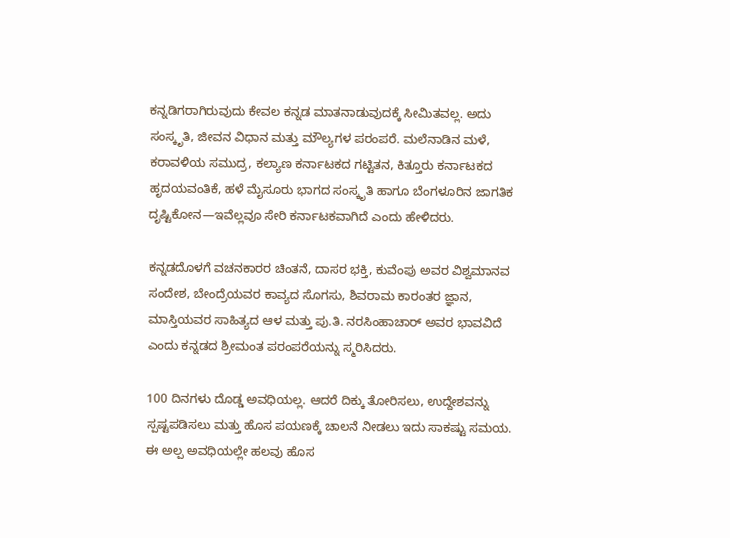ಕನ್ನಡಿಗರಾಗಿರುವುದು ಕೇವಲ ಕನ್ನಡ ಮಾತನಾಡುವುದಕ್ಕೆ ಸೀಮಿತವಲ್ಲ. ಅದು ಸಂಸ್ಕೃತಿ, ಜೀವನ ವಿಧಾನ ಮತ್ತು ಮೌಲ್ಯಗಳ ಪರಂಪರೆ. ಮಲೆನಾಡಿನ ಮಳೆ, ಕರಾವಳಿಯ ಸಮುದ್ರ, ಕಲ್ಯಾಣ ಕರ್ನಾಟಕದ ಗಟ್ಟಿತನ, ಕಿತ್ತೂರು ಕರ್ನಾಟಕದ ಹೃದಯವಂತಿಕೆ, ಹಳೆ ಮೈಸೂರು ಭಾಗದ ಸಂಸ್ಕೃತಿ ಹಾಗೂ ಬೆಂಗಳೂರಿನ ಜಾಗತಿಕ ದೃಷ್ಟಿಕೋನ—ಇವೆಲ್ಲವೂ ಸೇರಿ ಕರ್ನಾಟಕವಾಗಿದೆ ಎಂದು ಹೇಳಿದರು.

ಕನ್ನಡದೊಳಗೆ ವಚನಕಾರರ ಚಿಂತನೆ, ದಾಸರ ಭಕ್ತಿ, ಕುವೆಂಪು ಅವರ ವಿಶ್ವಮಾನವ ಸಂದೇಶ, ಬೇಂದ್ರೆಯವರ ಕಾವ್ಯದ ಸೊಗಸು, ಶಿವರಾಮ ಕಾರಂತರ ಜ್ಞಾನ, ಮಾಸ್ತಿಯವರ ಸಾಹಿತ್ಯದ ಆಳ ಮತ್ತು ಪು.ತಿ. ನರಸಿಂಹಾಚಾರ್ ಅವರ ಭಾವವಿದೆ ಎಂದು ಕನ್ನಡದ ಶ್ರೀಮಂತ ಪರಂಪರೆಯನ್ನು ಸ್ಮರಿಸಿದರು.

100 ದಿನಗಳು ದೊಡ್ಡ ಅವಧಿಯಲ್ಲ. ಆದರೆ ದಿಕ್ಕು ತೋರಿಸಲು, ಉದ್ದೇಶವನ್ನು ಸ್ಪಷ್ಟಪಡಿಸಲು ಮತ್ತು ಹೊಸ ಪಯಣಕ್ಕೆ ಚಾಲನೆ ನೀಡಲು ಇದು ಸಾಕಷ್ಟು ಸಮಯ. ಈ ಅಲ್ಪ ಅವಧಿಯಲ್ಲೇ ಹಲವು ಹೊಸ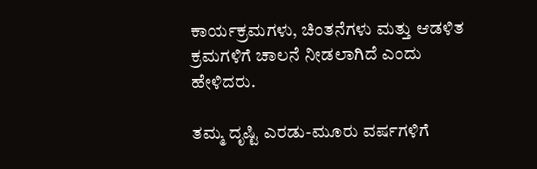ಕಾರ್ಯಕ್ರಮಗಳು, ಚಿಂತನೆಗಳು ಮತ್ತು ಆಡಳಿತ ಕ್ರಮಗಳಿಗೆ ಚಾಲನೆ ನೀಡಲಾಗಿದೆ ಎಂದು ಹೇಳಿದರು.

ತಮ್ಮ ದೃಷ್ಟಿ ಎರಡು-ಮೂರು ವರ್ಷಗಳಿಗೆ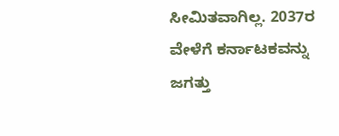ಸೀಮಿತವಾಗಿಲ್ಲ. 2037ರ ವೇಳೆಗೆ ಕರ್ನಾಟಕವನ್ನು ಜಗತ್ತು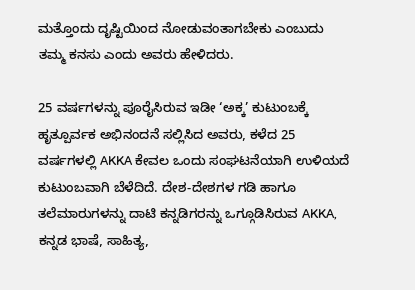ಮತ್ತೊಂದು ದೃಷ್ಟಿಯಿಂದ ನೋಡುವಂತಾಗಬೇಕು ಎಂಬುದು ತಮ್ಮ ಕನಸು ಎಂದು ಅವರು ಹೇಳಿದರು.

25 ವರ್ಷಗಳನ್ನು ಪೂರೈಸಿರುವ ಇಡೀ ‘ಅಕ್ಕ’ ಕುಟುಂಬಕ್ಕೆ ಹೃತ್ಪೂರ್ವಕ ಅಭಿನಂದನೆ ಸಲ್ಲಿಸಿದ ಅವರು, ಕಳೆದ 25 ವರ್ಷಗಳಲ್ಲಿ AKKA ಕೇವಲ ಒಂದು ಸಂಘಟನೆಯಾಗಿ ಉಳಿಯದೆ ಕುಟುಂಬವಾಗಿ ಬೆಳೆದಿದೆ. ದೇಶ-ದೇಶಗಳ ಗಡಿ ಹಾಗೂ ತಲೆಮಾರುಗಳನ್ನು ದಾಟಿ ಕನ್ನಡಿಗರನ್ನು ಒಗ್ಗೂಡಿಸಿರುವ AKKA, ಕನ್ನಡ ಭಾಷೆ, ಸಾಹಿತ್ಯ,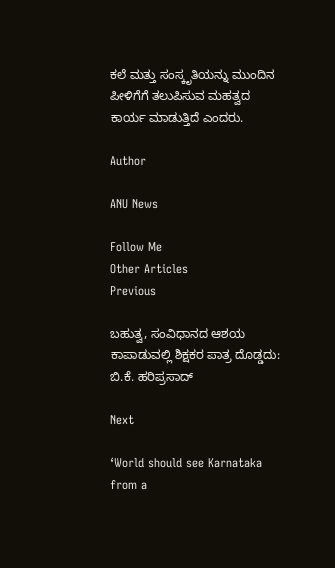ಕಲೆ ಮತ್ತು ಸಂಸ್ಕೃತಿಯನ್ನು ಮುಂದಿನ ಪೀಳಿಗೆಗೆ ತಲುಪಿಸುವ ಮಹತ್ವದ ಕಾರ್ಯ ಮಾಡುತ್ತಿದೆ ಎಂದರು.

Author

ANU News

Follow Me
Other Articles
Previous

ಬಹುತ್ವ, ಸಂವಿಧಾನದ ಆಶಯ ಕಾಪಾಡುವಲ್ಲಿ ಶಿಕ್ಷಕರ ಪಾತ್ರ ದೊಡ್ಡದು: ಬಿ.ಕೆ. ಹರಿಪ್ರಸಾದ್

Next

‘World should see Karnataka from a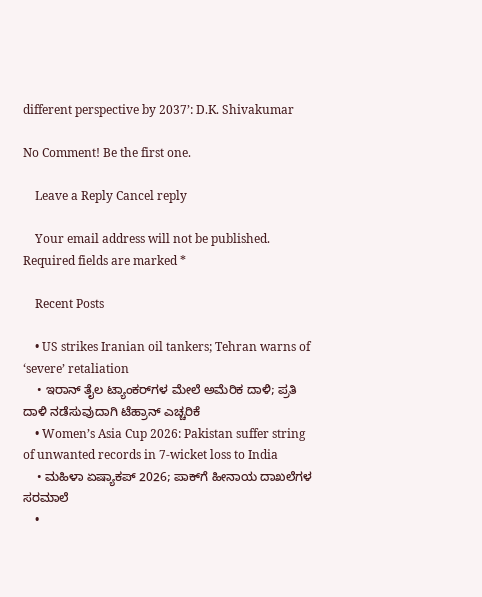different perspective by 2037’: D.K. Shivakumar

No Comment! Be the first one.

    Leave a Reply Cancel reply

    Your email address will not be published. Required fields are marked *

    Recent Posts

    • US strikes Iranian oil tankers; Tehran warns of ‘severe’ retaliation
    • ಇರಾನ್‌ ತೈಲ ಟ್ಯಾಂಕರ್‌ಗಳ ಮೇಲೆ ಅಮೆರಿಕ ದಾಳಿ; ಪ್ರತಿ ದಾಳಿ ನಡೆಸುವುದಾಗಿ ಟೆಹ್ರಾನ್ ಎಚ್ಚರಿಕೆ
    • Women’s Asia Cup 2026: Pakistan suffer string of unwanted records in 7-wicket loss to India
    • ಮಹಿಳಾ ಏಷ್ಯಾಕಪ್‌ 2026; ಪಾಕ್‌ಗೆ ಹೀನಾಯ ದಾಖಲೆಗಳ ಸರಮಾಲೆ
    •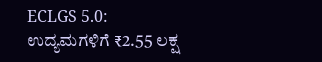ECLGS 5.0: ಉದ್ಯಮಗಳಿಗೆ ₹2.55 ಲಕ್ಷ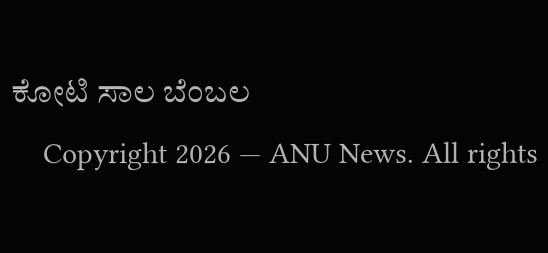ಕೋಟಿ ಸಾಲ ಬೆಂಬಲ
    Copyright 2026 — ANU News. All rights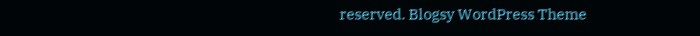reserved. Blogsy WordPress Theme